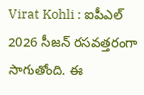Virat Kohli : ఐపీఎల్ 2026 సీజన్ రసవత్తరంగా సాగుతోంది. ఈ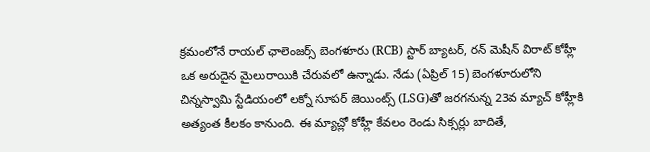క్రమంలోనే రాయల్ ఛాలెంజర్స్ బెంగళూరు (RCB) స్టార్ బ్యాటర్, రన్ మెషీన్ విరాట్ కోహ్లీ ఒక అరుదైన మైలురాయికి చేరువలో ఉన్నాడు. నేడు (ఏప్రిల్ 15) బెంగళూరులోని చిన్నస్వామి స్టేడియంలో లక్నో సూపర్ జెయింట్స్ (LSG)తో జరగనున్న 23వ మ్యాచ్ కోహ్లీకి అత్యంత కీలకం కానుంది. ఈ మ్యాచ్లో కోహ్లీ కేవలం రెండు సిక్సర్లు బాదితే,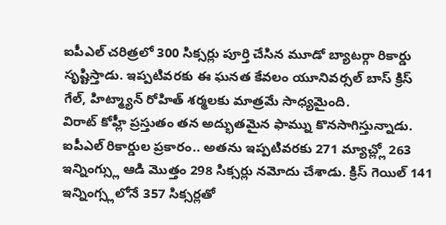ఐపీఎల్ చరిత్రలో 300 సిక్సర్లు పూర్తి చేసిన మూడో బ్యాటర్గా రికార్డు సృష్టిస్తాడు. ఇప్పటివరకు ఈ ఘనత కేవలం యూనివర్సల్ బాస్ క్రిస్ గేల్, హిట్మ్యాన్ రోహిత్ శర్మలకు మాత్రమే సాధ్యమైంది.
విరాట్ కోహ్లీ ప్రస్తుతం తన అద్భుతమైన ఫామ్ను కొనసాగిస్తున్నాడు. ఐపీఎల్ రికార్డుల ప్రకారం.. అతను ఇప్పటివరకు 271 మ్యాచ్ల్లో 263 ఇన్నింగ్స్లు ఆడి మొత్తం 298 సిక్సర్లు నమోదు చేశాడు. క్రిస్ గెయిల్ 141 ఇన్నింగ్స్లలోనే 357 సిక్సర్లతో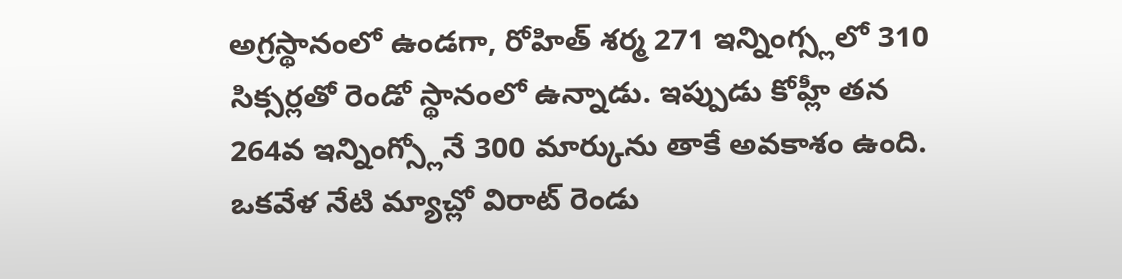అగ్రస్థానంలో ఉండగా, రోహిత్ శర్మ 271 ఇన్నింగ్స్లలో 310 సిక్సర్లతో రెండో స్థానంలో ఉన్నాడు. ఇప్పుడు కోహ్లీ తన 264వ ఇన్నింగ్స్లోనే 300 మార్కును తాకే అవకాశం ఉంది. ఒకవేళ నేటి మ్యాచ్లో విరాట్ రెండు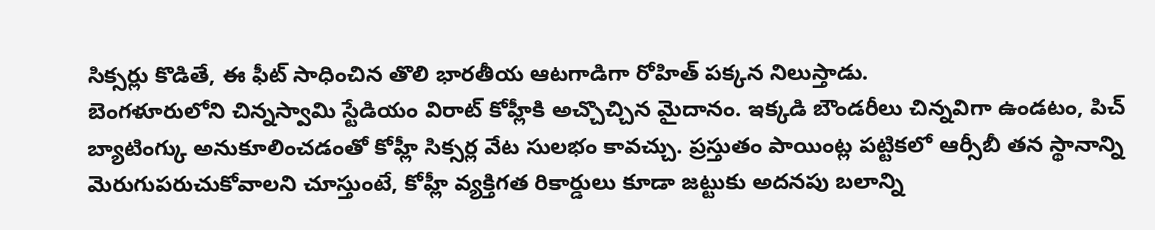సిక్సర్లు కొడితే, ఈ ఫీట్ సాధించిన తొలి భారతీయ ఆటగాడిగా రోహిత్ పక్కన నిలుస్తాడు.
బెంగళూరులోని చిన్నస్వామి స్టేడియం విరాట్ కోహ్లీకి అచ్చొచ్చిన మైదానం. ఇక్కడి బౌండరీలు చిన్నవిగా ఉండటం, పిచ్ బ్యాటింగ్కు అనుకూలించడంతో కోహ్లీ సిక్సర్ల వేట సులభం కావచ్చు. ప్రస్తుతం పాయింట్ల పట్టికలో ఆర్సీబీ తన స్థానాన్ని మెరుగుపరుచుకోవాలని చూస్తుంటే, కోహ్లీ వ్యక్తిగత రికార్డులు కూడా జట్టుకు అదనపు బలాన్ని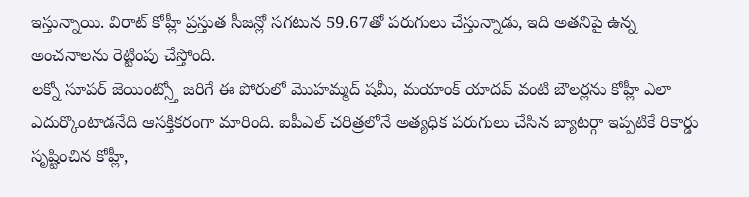ఇస్తున్నాయి. విరాట్ కోహ్లీ ప్రస్తుత సీజన్లో సగటున 59.67తో పరుగులు చేస్తున్నాడు, ఇది అతనిపై ఉన్న అంచనాలను రెట్టింపు చేస్తోంది.
లక్నో సూపర్ జెయింట్స్తో జరిగే ఈ పోరులో మొహమ్మద్ షమీ, మయాంక్ యాదవ్ వంటి బౌలర్లను కోహ్లీ ఎలా ఎదుర్కొంటాడనేది ఆసక్తికరంగా మారింది. ఐపీఎల్ చరిత్రలోనే అత్యధిక పరుగులు చేసిన బ్యాటర్గా ఇప్పటికే రికార్డు సృష్టించిన కోహ్లీ,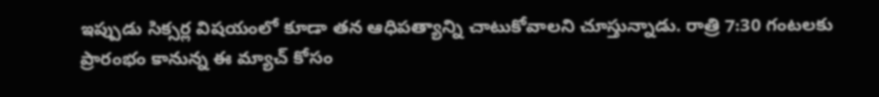ఇప్పుడు సిక్సర్ల విషయంలో కూడా తన ఆధిపత్యాన్ని చాటుకోవాలని చూస్తున్నాడు. రాత్రి 7:30 గంటలకు ప్రారంభం కానున్న ఈ మ్యాచ్ కోసం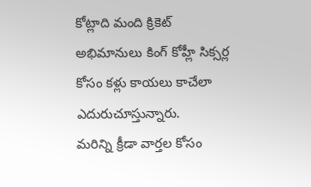కోట్లాది మంది క్రికెట్ అభిమానులు కింగ్ కోహ్లీ సిక్సర్ల కోసం కళ్లు కాయలు కాచేలా ఎదురుచూస్తున్నారు.
మరిన్ని క్రీడా వార్తల కోసం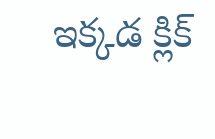ఇక్కడ క్లిక్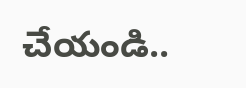చేయండి..